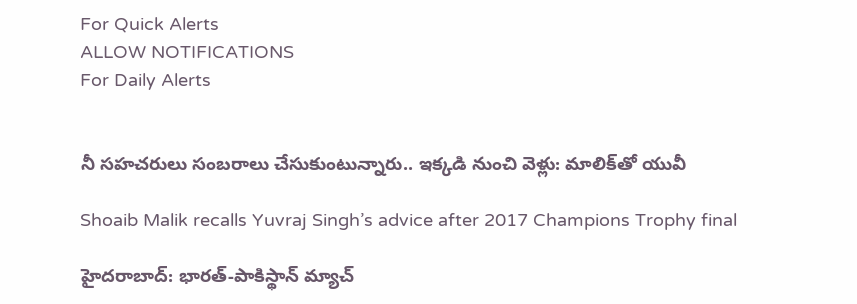For Quick Alerts
ALLOW NOTIFICATIONS
For Daily Alerts


నీ సహచరులు సంబరాలు చేసుకుంటున్నారు.. ఇక్కడి నుంచి వెళ్లు: మాలిక్‌తో యువీ

Shoaib Malik recalls Yuvraj Singh’s advice after 2017 Champions Trophy final

హైదరాబాద్: భారత్-పాకిస్థాన్ మ్యాచ్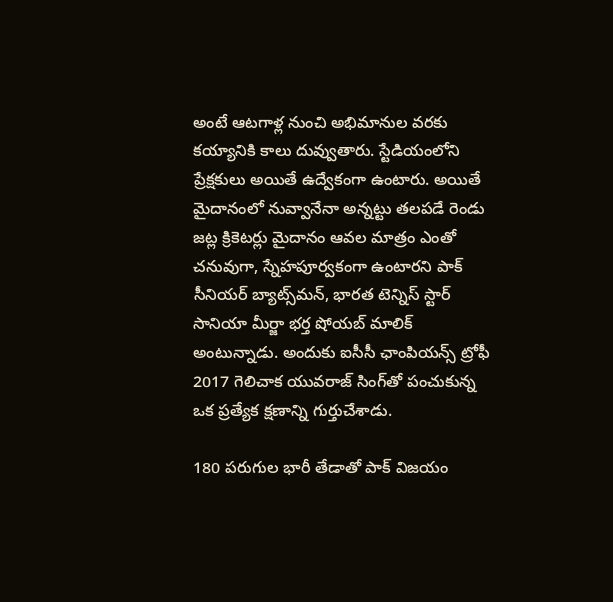అంటే ఆటగాళ్ల నుంచి అభిమానుల వరకు కయ్యానికి కాలు దువ్వుతారు. స్టేడియంలోని ప్రేక్షకులు అయితే ఉద్వేకంగా ఉంటారు. అయితే మైదానంలో నువ్వానేనా అన్న‌ట్టు త‌ల‌ప‌డే రెండు జ‌ట్ల క్రికెట‌ర్లు మైదానం ఆవ‌ల మాత్రం ఎంతో చ‌నువుగా, స్నేహ‌పూర్వ‌కంగా ఉంటార‌ని పాక్ సీనియర్ బ్యాట్స్‌మన్‌, భారత టెన్నిస్ స్టార్ సానియా మీర్జా భర్త షోయ‌బ్ మాలిక్ అంటున్నాడు. అందుకు ఐసీసీ ఛాంపియ‌న్స్ ట్రోఫీ 2017 గెలిచాక యువరాజ్ సింగ్‌తో పంచుకున్న ఒక ప్రత్యేక క్షణాన్ని గుర్తుచేశాడు.

180 పరుగుల భారీ తేడాతో పాక్ విజయం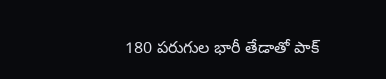180 పరుగుల భారీ తేడాతో పాక్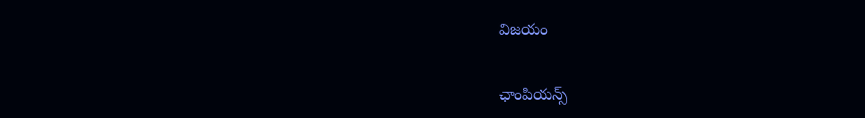విజయం

ఛాంపియ‌న్స్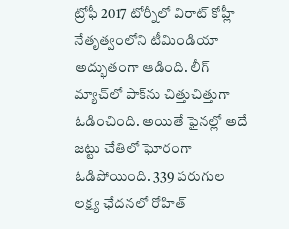ట్రోఫీ 2017 టోర్నీలో విరాట్ కోహ్లీ నేతృత్వంలోని టీమిండియా అద్భుతంగా ఆడింది. లీగ్ మ్యాచ్‌లో పాక్‌ను చిత్తుచిత్తుగా ఓడించింది. అయితే ఫైన‌ల్లో అదే జ‌ట్టు చేతిలో ఘోరంగా ఓడిపోయింది. 339 ప‌రుగుల ల‌క్ష్య ఛేద‌న‌లో రోహిత్‌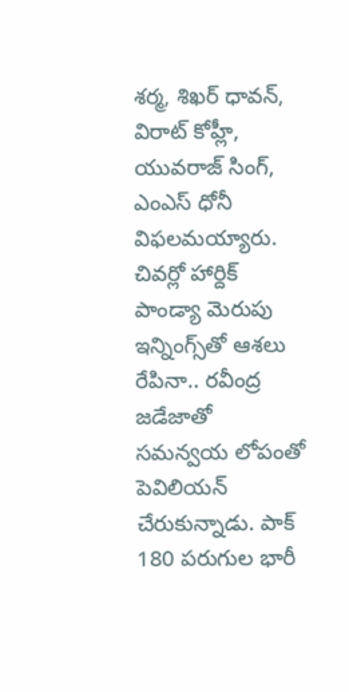శర్మ, శిఖ‌ర్ ధావ‌న్‌, విరాట్ కోహ్లీ, యువ‌రాజ్ సింగ్‌, ఎంఎస్ ధోనీ విఫ‌ల‌మ‌య్యారు. చివ‌ర్లో హార్దిక్ పాండ్యా మెరుపు ఇన్నింగ్స్‌తో ఆశ‌లు రేపినా.. రవీంద్ర జడేజాతో స‌మ‌న్వ‌య లోపంతో పెవిలియ‌న్ చేరుకున్నాడు. పాక్ 180 పరుగుల భారీ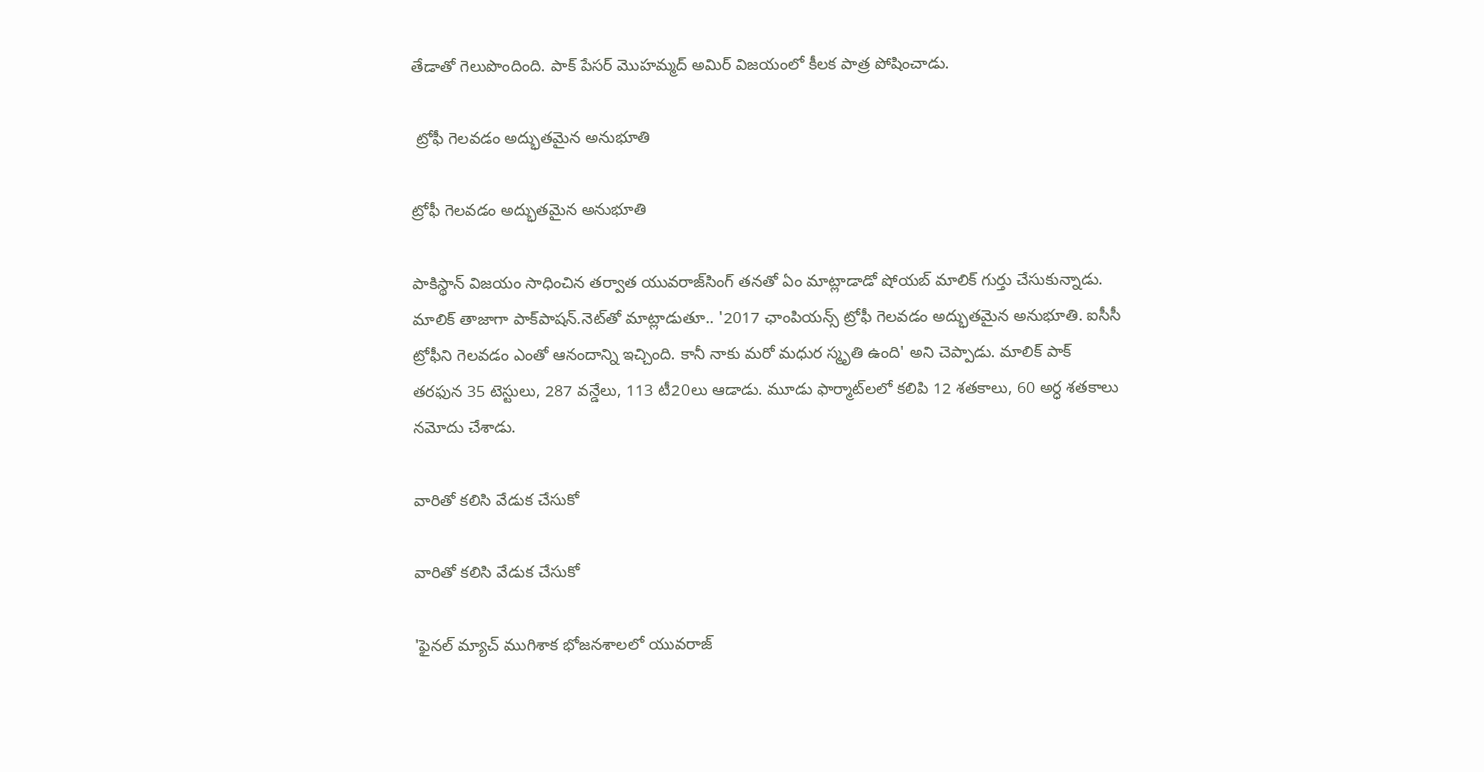తేడాతో గెలుపొందింది. పాక్ పేసర్ మొహమ్మద్ అమిర్ విజయంలో కీలక పాత్ర పోషించాడు.

 ట్రోఫీ గెల‌వ‌డం అద్భుత‌మైన అనుభూతి

ట్రోఫీ గెల‌వ‌డం అద్భుత‌మైన అనుభూతి

పాకిస్థాన్ విజ‌యం సాధించిన త‌ర్వాత యువ‌రాజ్‌సింగ్ త‌న‌తో ఏం మాట్లాడాడో షోయ‌బ్ మాలిక్ గుర్తు చేసుకున్నాడు. మాలిక్ తాజాగా పాక్‌పాషన్.నెట్‌తో మాట్లాడుతూ.. '2017 ఛాంపియ‌న్స్ ట్రోఫీ గెల‌వ‌డం అద్భుత‌మైన అనుభూతి. ఐసీసీ ట్రోఫీని గెలవడం ఎంతో ఆనందాన్ని ఇచ్చింది. కానీ నాకు మ‌రో మ‌ధుర స్మృతి ఉంది' అని చెప్పాడు. మాలిక్ పాక్ తరఫున 35 టెస్టులు, 287 వన్డేలు, 113 టీ20లు ఆడాడు. మూడు ఫార్మాట్‌లలో కలిపి 12 శతకాలు, 60 అర్ధ శతకాలు నమోదు చేశాడు.

వారితో క‌లిసి వేడుక చేసుకో

వారితో క‌లిసి వేడుక చేసుకో

'ఫైనల్ మ్యాచ్ ముగిశాక భోజ‌న‌శాల‌లో యువ‌రాజ్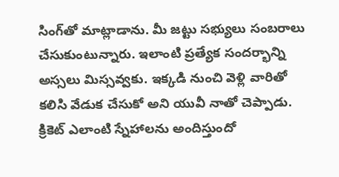సింగ్‌తో మాట్లాడాను. మీ జ‌ట్టు స‌భ్యులు సంబ‌రాలు చేసుకుంటున్నారు. ఇలాంటి ప్ర‌త్యేక సంద‌ర్భాన్ని అస్సలు మిస్స‌వ్వ‌కు. ఇక్కడి నుంచి వెళ్లి వారితో క‌లిసి వేడుక చేసుకో అని యువీ నాతో చెప్పాడు. క్రికెట్ ఎలాంటి స్నేహాల‌ను అందిస్తుందో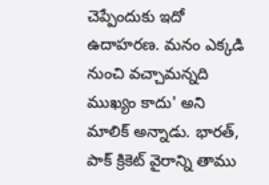చెప్పేందుకు ఇదో ఉదాహ‌ర‌ణ‌. మ‌నం ఎక్క‌డి నుంచి వ‌చ్చామ‌న్న‌ది ముఖ్యం కాదు' అని మాలిక్ అన్నాడు. భార‌త్‌, పాక్ క్రికెట్ వైరాన్ని తాము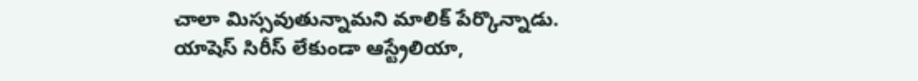చాలా మిస్స‌వుతున్నామ‌ని మాలిక్ పేర్కొన్నాడు. యాషెస్ సిరీస్ లేకుండా ఆస్ట్రేలియా,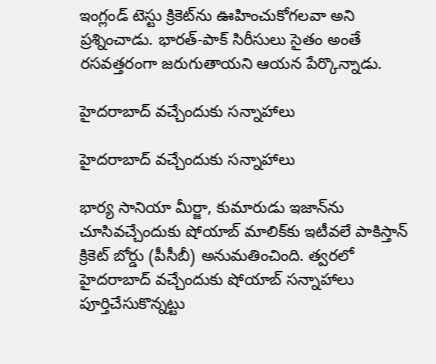ఇంగ్లండ్ టెస్టు క్రికెట్‌ను ఊహించుకోగ‌ల‌వా అని ప్ర‌శ్నించాడు. భార‌త్‌-పాక్ సిరీసులు సైతం అంతే ర‌స‌వ‌త్త‌రంగా జ‌రుగుతాయ‌ని ఆయన పేర్కొన్నాడు.

హైదరాబాద్‌ వచ్చేందుకు సన్నాహాలు

హైదరాబాద్‌ వచ్చేందుకు సన్నాహాలు

భార్య సానియా మీర్జా, కుమారుడు ఇజాన్‌ను చూసివచ్చేందుకు షోయాబ్‌ మాలిక్‌కు ఇటీవలే పాకిస్తాన్‌ క్రికెట్‌ బోర్డు (పీసీబీ) అనుమతించింది. త్వరలో హైదరాబాద్‌ వచ్చేందుకు షోయాబ్‌ సన్నాహాలు పూర్తిచేసుకొన్నట్టు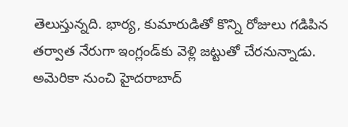తెలుస్తున్నది. భార్య, కుమారుడితో కొన్ని రోజులు గడిపిన తర్వాత నేరుగా ఇంగ్లండ్‌కు వెళ్లి జట్టుతో చేరనున్నాడు. అమెరికా నుంచి హైదరాబాద్‌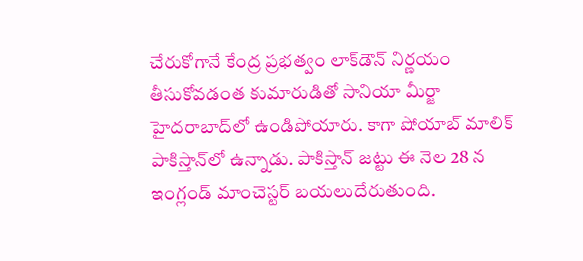చేరుకోగానే కేంద్ర ప్రభత్వం లాక్‌డౌన్‌ నిర్ణయం తీసుకోవడంత కుమారుడితో సానియా మీర్జా హైదరాబాద్‌లో ఉండిపోయారు. కాగా షోయాబ్‌ మాలిక్‌ పాకిస్తాన్‌లో ఉన్నాడు. పాకిస్తాన్ జట్టు ఈ నెల 28 న ఇంగ్లండ్‌ మాంచెస్టర్ బయలుదేరుతుంది.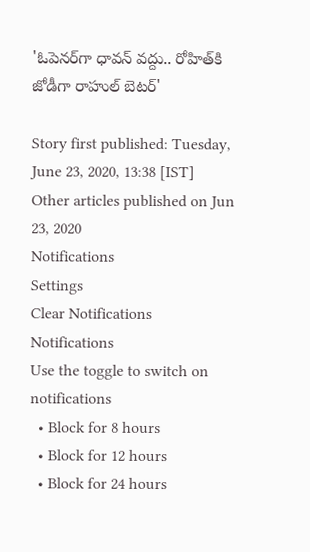'ఓపెనర్‌గా ధావన్ వద్దు.. రోహిత్‌కి జోడీగా రాహుల్ బెటర్'

Story first published: Tuesday, June 23, 2020, 13:38 [IST]
Other articles published on Jun 23, 2020
Notifications
Settings
Clear Notifications
Notifications
Use the toggle to switch on notifications
  • Block for 8 hours
  • Block for 12 hours
  • Block for 24 hours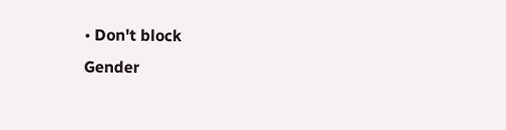• Don't block
Gender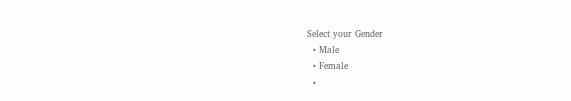Select your Gender
  • Male
  • Female
  •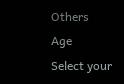Others
Age
Select your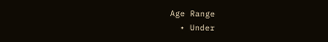Age Range
  • Under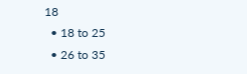18
  • 18 to 25
  • 26 to 35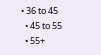• 36 to 45
  • 45 to 55
  • 55+